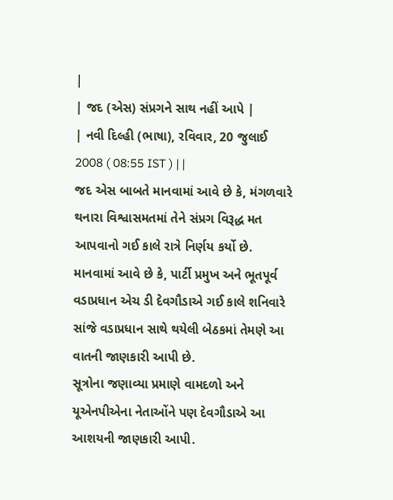|
| જદ (એસ) સંપ્રગને સાથ નહીં આપે |
| નવી દિલ્હી (ભાષા), રવિવાર, 20 જુલાઈ 2008 ( 08:55 IST ) | |
જદ એસ બાબતે માનવામાં આવે છે કે, મંગળવારે થનારા વિશ્વાસમતમાં તેને સંપ્રગ વિરૂદ્ધ મત આપવાનો ગઈ કાલે રાત્રે નિર્ણય કર્યો છે.
માનવામાં આવે છે કે, પાર્ટી પ્રમુખ અને ભૂતપૂર્વ વડાપ્રધાન એચ ડી દેવગૌડાએ ગઈ કાલે શનિવારે સાંજે વડાપ્રધાન સાથે થયેલી બેઠકમાં તેમણે આ વાતની જાણકારી આપી છે.
સૂત્રોના જણાવ્યા પ્રમાણે વામદળો અને યૂએનપીએના નેતાઓંને પણ દેવગૌડાએ આ આશયની જાણકારી આપી.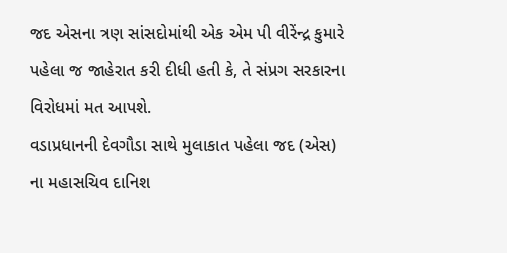જદ એસના ત્રણ સાંસદોમાંથી એક એમ પી વીરેંન્દ્ર કુમારે પહેલા જ જાહેરાત કરી દીધી હતી કે, તે સંપ્રગ સરકારના વિરોધમાં મત આપશે.
વડાપ્રધાનની દેવગૌડા સાથે મુલાકાત પહેલા જદ (એસ) ના મહાસચિવ દાનિશ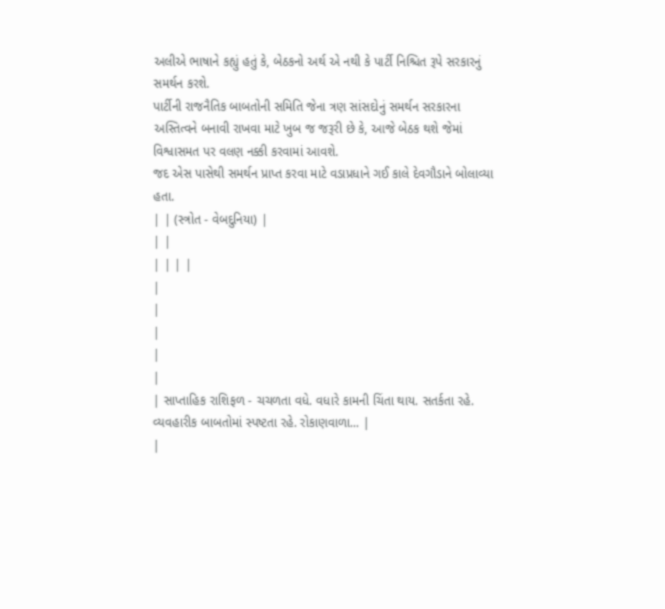અલીએ ભાષાને કહ્યું હતું કે, બેઠકનો અર્થ એ નથી કે પાર્ટી નિશ્ચિત રૂપે સરકારનું સમર્થન કરશે.
પાર્ટીની રાજનૈતિક બાબતોની સમિતિ જેના ત્રણ સાંસદોનું સમર્થન સરકારના અસ્તિત્વને બનાવી રાખવા માટે ખુબ જ જરૂરી છે કે, આજે બેઠક થશે જેમાં વિશ્વાસમત પર વલણ નક્કી કરવામાં આવશે.
જદ એસ પાસેથી સમર્થન પ્રાપ્ત કરવા માટે વડાપ્રધાને ગઈ કાલે દેવગૌડાને બોલાવ્યા હતા.
| | (સ્ત્રોત - વેબદુનિયા) |
| |
| | | |
|
|
|
|
|
| સાપ્તાહિક રાશિફળ - ચચળતા વધે. વધારે કામની ચિંતા થાય. સતર્કતા રહે. વ્યવહારીક બાબતોમાં સ્પષ્ટતા રહે. રોકાણવાળા... |
|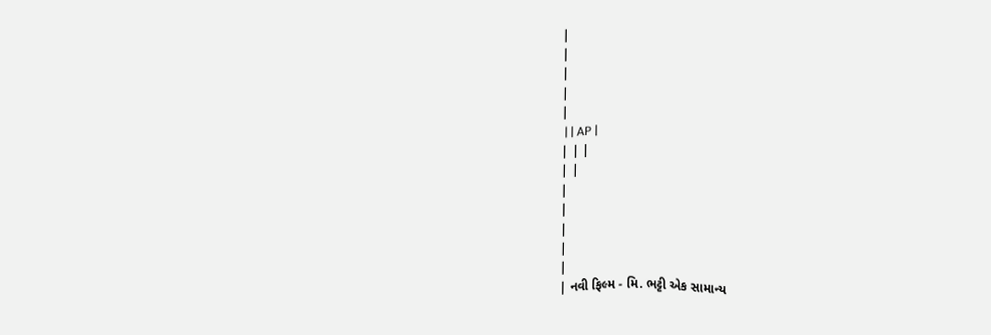|
|
|
|
|
 | | AP |
| | |
| |
|
|
|
|
|
| નવી ફિલ્મ - મિ. ભટ્ટી એક સામાન્ય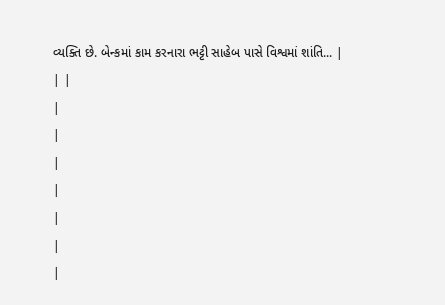વ્યક્તિ છે. બેન્કમાં કામ કરનારા ભટ્ટી સાહેબ પાસે વિશ્વમાં શાંતિ... |
| |
|
|
|
|
|
|
|